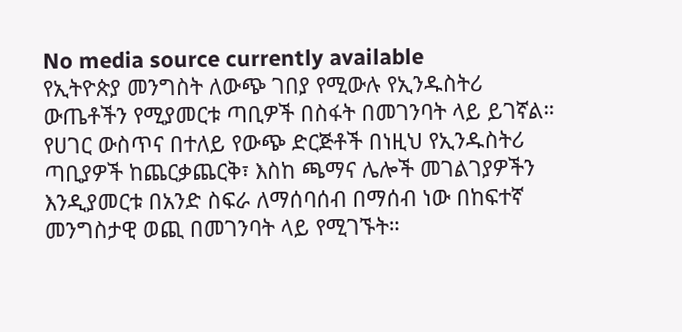No media source currently available
የኢትዮጵያ መንግስት ለውጭ ገበያ የሚውሉ የኢንዱስትሪ ውጤቶችን የሚያመርቱ ጣቢዎች በስፋት በመገንባት ላይ ይገኛል። የሀገር ውስጥና በተለይ የውጭ ድርጅቶች በነዚህ የኢንዱስትሪ ጣቢያዎች ከጨርቃጨርቅ፣ እስከ ጫማና ሌሎች መገልገያዎችን እንዲያመርቱ በአንድ ስፍራ ለማሰባሰብ በማሰብ ነው በከፍተኛ መንግስታዊ ወጪ በመገንባት ላይ የሚገኙት።